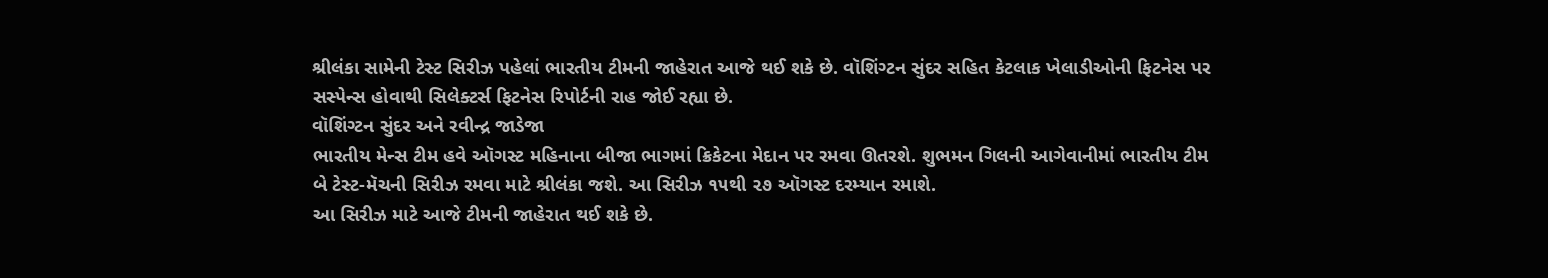શ્રીલંકા સામેની ટેસ્ટ સિરીઝ પહેલાં ભારતીય ટીમની જાહેરાત આજે થઈ શકે છે. વૉશિંગ્ટન સુંદર સહિત કેટલાક ખેલાડીઓની ફિટનેસ પર સસ્પેન્સ હોવાથી સિલેક્ટર્સ ફિટનેસ રિપોર્ટની રાહ જોઈ રહ્યા છે.
વૉશિંગ્ટન સુંદર અને રવીન્દ્ર જાડેજા
ભારતીય મેન્સ ટીમ હવે ઑગસ્ટ મહિનાના બીજા ભાગમાં ક્રિકેટના મેદાન પર રમવા ઊતરશે. શુભમન ગિલની આગેવાનીમાં ભારતીય ટીમ બે ટેસ્ટ-મૅચની સિરીઝ રમવા માટે શ્રીલંકા જશે. આ સિરીઝ ૧૫થી ૨૭ ઑગસ્ટ દરમ્યાન રમાશે.
આ સિરીઝ માટે આજે ટીમની જાહેરાત થઈ શકે છે.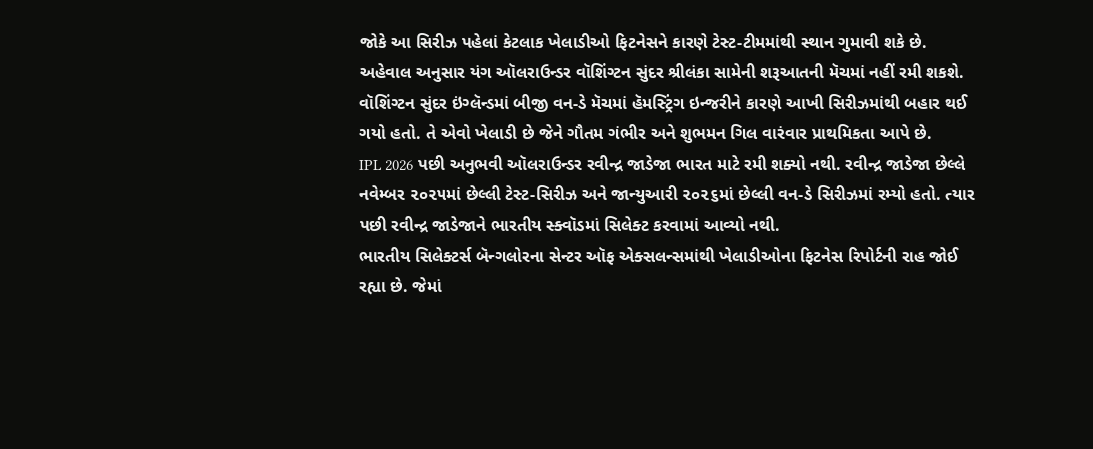જોકે આ સિરીઝ પહેલાં કેટલાક ખેલાડીઓ ફિટનેસને કારણે ટેસ્ટ-ટીમમાંથી સ્થાન ગુમાવી શકે છે.
અહેવાલ અનુસાર યંગ ઑલરાઉન્ડર વૉશિંગ્ટન સુંદર શ્રીલંકા સામેની શરૂઆતની મૅચમાં નહીં રમી શકશે. વૉશિંગ્ટન સુંદર ઇંગ્લૅન્ડમાં બીજી વન-ડે મૅચમાં હૅમસ્ટ્રિંગ ઇન્જરીને કારણે આખી સિરીઝમાંથી બહાર થઈ ગયો હતો. તે એવો ખેલાડી છે જેને ગૌતમ ગંભીર અને શુભમન ગિલ વારંવાર પ્રાથમિકતા આપે છે.
IPL 2026 પછી અનુભવી ઑલરાઉન્ડર રવીન્દ્ર જાડેજા ભારત માટે રમી શક્યો નથી. રવીન્દ્ર જાડેજા છેલ્લે નવેમ્બર ૨૦૨૫માં છેલ્લી ટેસ્ટ-સિરીઝ અને જાન્યુઆરી ૨૦૨૬માં છેલ્લી વન-ડે સિરીઝમાં રમ્યો હતો. ત્યાર પછી રવીન્દ્ર જાડેજાને ભારતીય સ્ક્વૉડમાં સિલેક્ટ કરવામાં આવ્યો નથી.
ભારતીય સિલેક્ટર્સ બૅન્ગલોરના સેન્ટર ઑફ એક્સલન્સમાંથી ખેલાડીઓના ફિટનેસ રિપોર્ટની રાહ જોઈ રહ્યા છે. જેમાં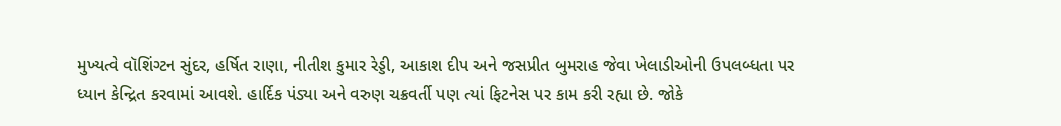મુખ્યત્વે વૉશિંગ્ટન સુંદર, હર્ષિત રાણા, નીતીશ કુમાર રેડ્ડી, આકાશ દીપ અને જસપ્રીત બુમરાહ જેવા ખેલાડીઓની ઉપલબ્ધતા પર ધ્યાન કેન્દ્રિત કરવામાં આવશે. હાર્દિક પંડ્યા અને વરુણ ચક્રવર્તી પણ ત્યાં ફિટનેસ પર કામ કરી રહ્યા છે. જોકે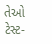તેઓ ટેસ્ટ-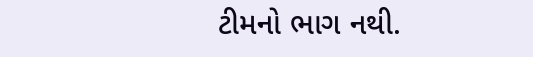ટીમનો ભાગ નથી.